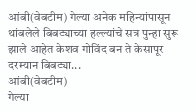आंबी(वेबटीम) गेल्या अनेक महिन्यांपासून थांबलेले बिबट्याच्या हल्ल्यांचे सत्र पुन्हा सुरू झाले आहेत केशव गोविंद बन ते केसापूर दरम्यान बिबट्या...
आंबी(वेबटीम)
गेल्या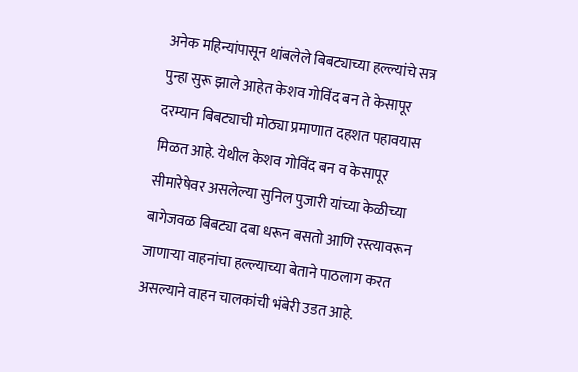अनेक महिन्यांपासून थांबलेले बिबट्याच्या हल्ल्यांचे सत्र पुन्हा सुरू झाले आहेत केशव गोविंद बन ते केसापूर दरम्यान बिबट्याची मोठ्या प्रमाणात दहशत पहावयास मिळत आहे. येथील केशव गोविंद बन व केसापूर सीमारेषेवर असलेल्या सुनिल पुजारी यांच्या केळीच्या बागेजवळ बिबट्या दबा धरून बसतो आणि रस्त्यावरून जाणाऱ्या वाहनांचा हल्ल्याच्या बेताने पाठलाग करत असल्याने वाहन चालकांची भंबेरी उडत आहे.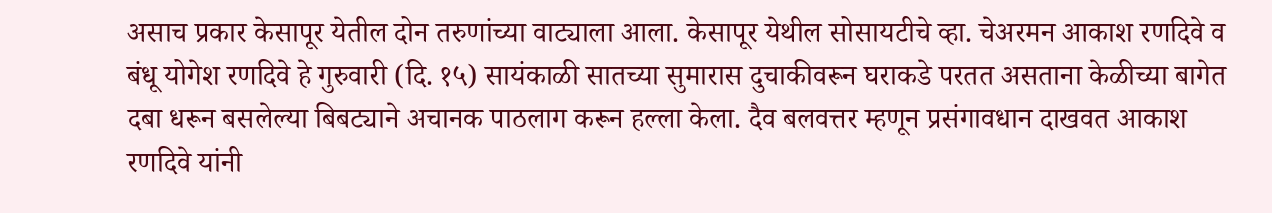असाच प्रकार केसापूर येतील दोन तरुणांच्या वाट्याला आला. केसापूर येथील सोसायटीचे व्हा. चेअरमन आकाश रणदिवे व बंधू योगेश रणदिवे हे गुरुवारी (दि. १५) सायंकाळी सातच्या सुमारास दुचाकीवरून घराकडे परतत असताना केळीच्या बागेत दबा धरून बसलेल्या बिबट्याने अचानक पाठलाग करून हल्ला केला. दैव बलवत्तर म्हणून प्रसंगावधान दाखवत आकाश रणदिवे यांनी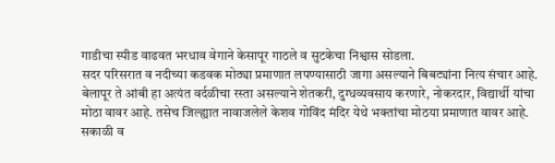गाडीचा स्पीड वाढवत भरधाव वेगाने केसापूर गाठले व सुटकेचा निश्वास सोडला.
सदर परिसरात व नदीच्या कडवक मोठ्या प्रमाणात लपण्यासाठी जागा असल्याने बिबट्यांना नित्य संचार आहे. बेलापूर ते आंबी हा अत्यंत वर्दळीचा रस्ता असल्याने शेतकरी, दुग्धव्यवसाय करणारे, नोकरदार, विद्यार्थी यांचा मोठा वावर आहे. तसेच जिल्ह्यात नावाजलेले केशव गोविंद मंदिर येथे भक्तांचा मोठया प्रमाणात वावर आहे. सकाळी व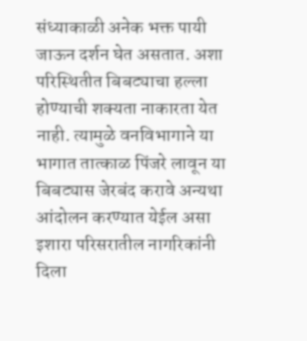संध्याकाळी अनेक भक्त पायी जाऊन दर्शन घेत असतात. अशा परिस्थितीत बिबट्याचा हल्ला होण्याची शक्यता नाकारता येत नाही. त्यामुळे वनविभागाने या भागात तात्काळ पिंजरे लावून या बिबट्यास जेरबंद करावे अन्यथा आंदोलन करण्यात येईल असा इशारा परिसरातील नागरिकांनी दिला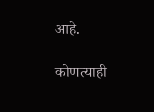आहे.

कोणत्याही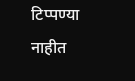टिप्पण्या नाहीत